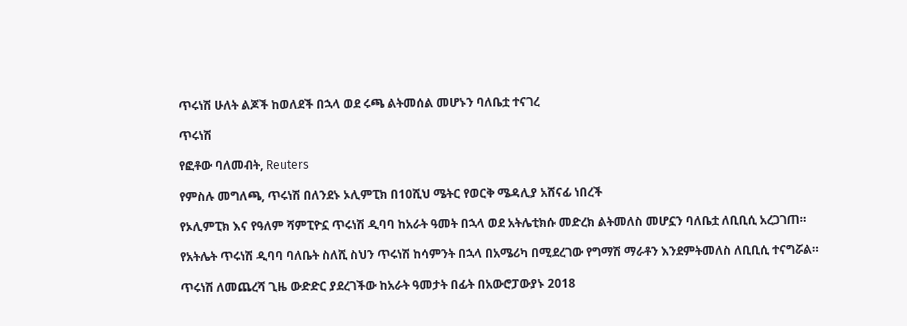ጥሩነሽ ሁለት ልጆች ከወለደች በኋላ ወደ ሩጫ ልትመሰል መሆኑን ባለቤቷ ተናገረ

ጥሩነሽ

የፎቶው ባለመብት, Reuters

የምስሉ መግለጫ, ጥሩነሽ በለንደኑ ኦሊምፒክ በ10ሺህ ሜትር የወርቅ ሜዳሊያ አሸናፊ ነበረች

የኦሊምፒክ እና የዓለም ሻምፒዮኗ ጥሩነሽ ዲባባ ከአራት ዓመት በኋላ ወደ አትሌቲክሱ መድረክ ልትመለስ መሆኗን ባለቤቷ ለቢቢሲ አረጋገጠ።

የአትሌት ጥሩነሽ ዲባባ ባለቤት ስለሺ ስህን ጥሩነሽ ከሳምንት በኋላ በአሜሪካ በሚደረገው የግማሽ ማራቶን እንደምትመለስ ለቢቢሲ ተናግሯል።

ጥሩነሽ ለመጨረሻ ጊዜ ውድድር ያደረገችው ከአራት ዓመታት በፊት በአውሮፓውያኑ 2018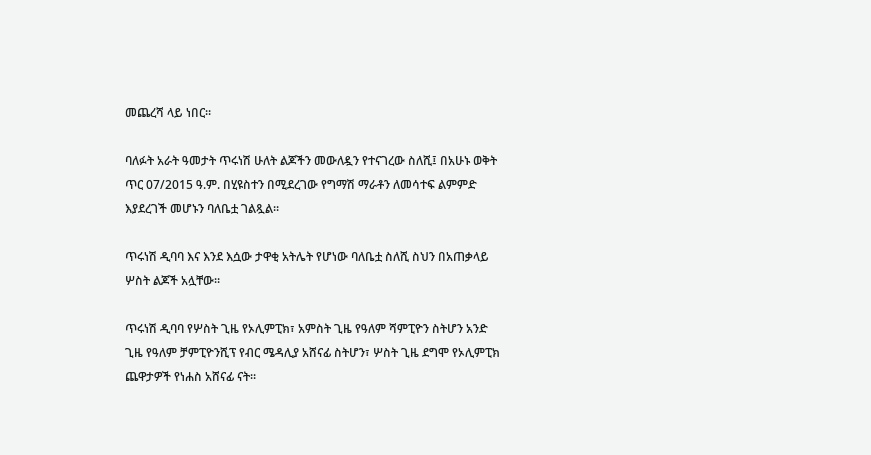መጨረሻ ላይ ነበር።

ባለፉት አራት ዓመታት ጥሩነሽ ሁለት ልጆችን መውለዷን የተናገረው ስለሺ፤ በአሁኑ ወቅት ጥር 07/2015 ዓ.ም. በሂዩስተን በሚደረገው የግማሽ ማራቶን ለመሳተፍ ልምምድ እያደረገች መሆኑን ባለቤቷ ገልጿል።

ጥሩነሽ ዲባባ እና እንደ እሷው ታዋቂ አትሌት የሆነው ባለቤቷ ስለሺ ስህን በአጠቃላይ ሦስት ልጆች አሏቸው።

ጥሩነሽ ዲባባ የሦስት ጊዜ የኦሊምፒክ፣ አምስት ጊዜ የዓለም ሻምፒዮን ስትሆን አንድ ጊዜ የዓለም ቻምፒዮንሺፕ የብር ሜዳሊያ አሸናፊ ስትሆን፣ ሦስት ጊዜ ደግሞ የኦሊምፒክ ጨዋታዎች የነሐስ አሸናፊ ናት።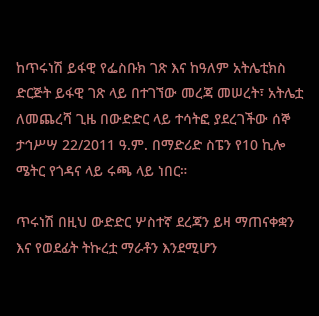ከጥሩነሽ ይፋዊ የፌስቡክ ገጽ እና ከዓለም አትሌቲክስ ድርጅት ይፋዊ ገጽ ላይ በተገኘው መረጃ መሠረት፣ አትሌቷ ለመጨረሻ ጊዜ በውድድር ላይ ተሳትፎ ያደረገችው ሰኞ ታኅሥሣ 22/2011 ዓ.ም. በማድሪድ ስፔን የ10 ኪሎ ሜትር የጎዳና ላይ ሩጫ ላይ ነበር።

ጥሩነሽ በዚህ ውድድር ሦስተኛ ደረጃን ይዛ ማጠናቀቋን እና የወደፊት ትኩረቷ ማራቶን እንደሚሆን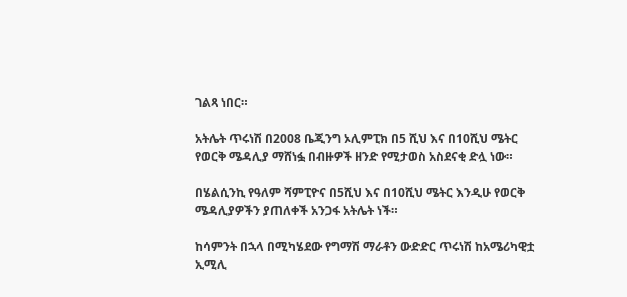ገልጻ ነበር።

አትሌት ጥሩነሽ በ2008 ቤጂንግ ኦሊምፒክ በ5 ሺህ እና በ10ሺህ ሜትር የወርቅ ሜዳሊያ ማሸነፏ በብዙዎች ዘንድ የሚታወስ አስደናቂ ድሏ ነው።

በሄልሲንኪ የዓለም ሻምፒዮና በ5ሺህ እና በ10ሺህ ሜትር እንዲሁ የወርቅ ሜዳሊያዎችን ያጠለቀች አንጋፋ አትሌት ነች።

ከሳምንት በኋላ በሚካሄደው የግማሽ ማራቶን ውድድር ጥሩነሽ ከአሜሪካዊቷ ኢሚሊ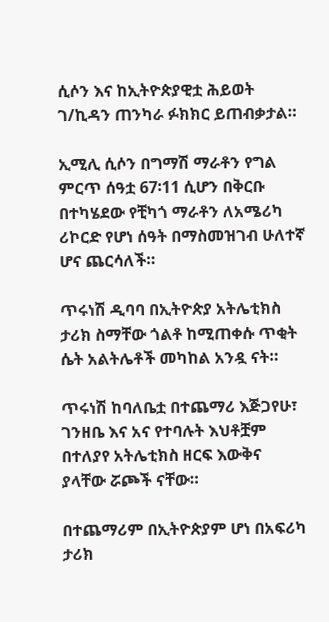ሲሶን እና ከኢትዮጵያዊቷ ሕይወት ገ/ኪዳን ጠንካራ ፉክክር ይጠብቃታል።

ኢሚሊ ሲሶን በግማሽ ማራቶን የግል ምርጥ ሰዓቷ 67፡11 ሲሆን በቅርቡ በተካሄደው የቺካጎ ማራቶን ለአሜሪካ ሪኮርድ የሆነ ሰዓት በማስመዝገብ ሁለተኛ ሆና ጨርሳለች።

ጥሩነሽ ዲባባ በኢትዮጵያ አትሌቲክስ ታሪክ ስማቸው ጎልቶ ከሚጠቀሱ ጥቂት ሴት አልትሌቶች መካከል አንዷ ናት።

ጥሩነሽ ከባለቤቷ በተጨማሪ እጅጋየሁ፣ ገንዘቤ እና አና የተባሉት እህቶቿም በተለያየ አትሌቲክስ ዘርፍ እውቅና ያላቸው ሯጮች ናቸው።

በተጨማሪም በኢትዮጵያም ሆነ በአፍሪካ ታሪክ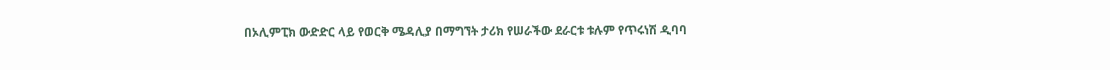በኦሊምፒክ ውድድር ላይ የወርቅ ሜዳሊያ በማግኘት ታሪክ የሠራችው ደራርቱ ቱሉም የጥሩነሽ ዲባባ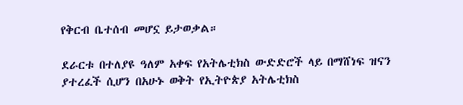የቅርብ ቤተሰብ መሆኗ ይታወቃል።

ደራርቱ በተለያዩ ዓለም አቀፍ የአትሌቲክስ ውድድሮች ላይ በማሸነፍ ዝናን ያተረፈች ሲሆን በአሁኑ ወቅት የኢትዮጵያ አትሌቲክስ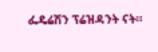ፌዴሬሽን ፕሬዝዳንት ናት።